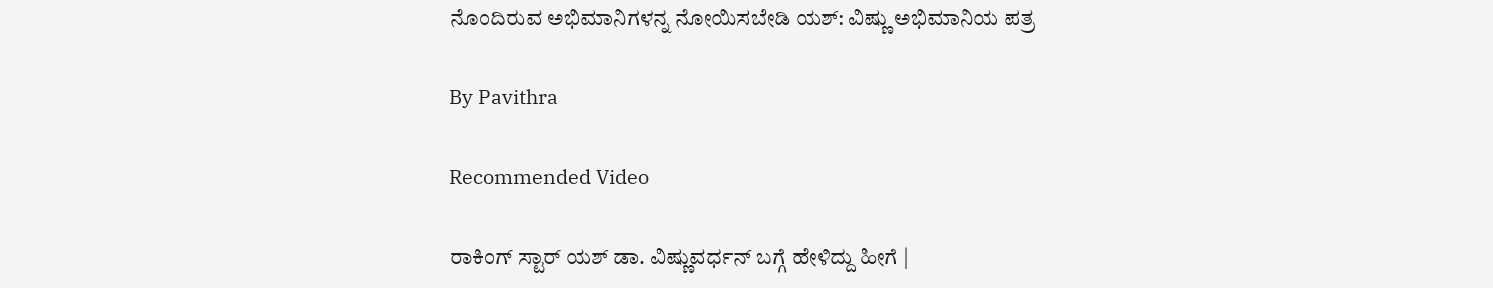ನೊಂದಿರುವ ಅಭಿಮಾನಿಗಳನ್ನ ನೋಯಿಸಬೇಡಿ ಯಶ್: ವಿಷ್ಣು ಅಭಿಮಾನಿಯ ಪತ್ರ

By Pavithra

Recommended Video

ರಾಕಿಂಗ್ ಸ್ಟಾರ್ ಯಶ್ ಡಾ. ವಿಷ್ಣುವರ್ಧನ್ ಬಗ್ಗೆ ಹೇಳಿದ್ದು ಹೀಗೆ |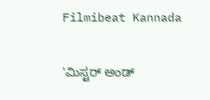Filmibeat Kannada

'ಮಿಸ್ಟರ್ ಅಂಡ್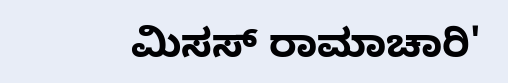ಮಿಸಸ್ ರಾಮಾಚಾರಿ'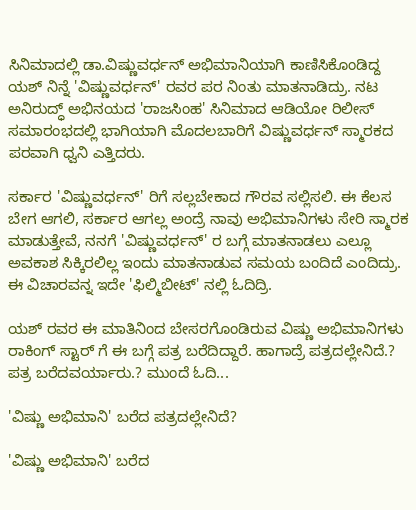ಸಿನಿಮಾದಲ್ಲಿ ಡಾ.ವಿಷ್ಣುವರ್ಧನ್ ಅಭಿಮಾನಿಯಾಗಿ ಕಾಣಿಸಿಕೊಂಡಿದ್ದ ಯಶ್ ನಿನ್ನೆ 'ವಿಷ್ಣುವರ್ಧನ್' ರವರ ಪರ ನಿಂತು ಮಾತನಾಡಿದ್ರು. ನಟ ಅನಿರುದ್ಧ್ ಅಭಿನಯದ 'ರಾಜಸಿಂಹ' ಸಿನಿಮಾದ ಆಡಿಯೋ ರಿಲೀಸ್ ಸಮಾರಂಭದಲ್ಲಿ ಭಾಗಿಯಾಗಿ ಮೊದಲಬಾರಿಗೆ ವಿಷ್ಣುವರ್ಧನ್ ಸ್ಮಾರಕದ ಪರವಾಗಿ ಧ್ವನಿ ಎತ್ತಿದರು.

ಸರ್ಕಾರ 'ವಿಷ್ಣುವರ್ಧನ್' ರಿಗೆ ಸಲ್ಲಬೇಕಾದ ಗೌರವ ಸಲ್ಲಿಸಲಿ. ಈ ಕೆಲಸ ಬೇಗ ಆಗಲಿ, ಸರ್ಕಾರ ಆಗಲ್ಲ ಅಂದ್ರೆ ನಾವು ಅಭಿಮಾನಿಗಳು ಸೇರಿ ಸ್ಮಾರಕ ಮಾಡುತ್ತೇವೆ, ನನಗೆ 'ವಿಷ್ಣುವರ್ಧನ್' ರ ಬಗ್ಗೆ ಮಾತನಾಡಲು ಎಲ್ಲೂ ಅವಕಾಶ ಸಿಕ್ಕಿರಲಿಲ್ಲ ಇಂದು ಮಾತನಾಡುವ ಸಮಯ ಬಂದಿದೆ ಎಂದಿದ್ರು. ಈ ವಿಚಾರವನ್ನ ಇದೇ 'ಫಿಲ್ಮಿಬೀಟ್' ನಲ್ಲಿ ಓದಿದ್ರಿ.

ಯಶ್ ರವರ ಈ ಮಾತಿನಿಂದ ಬೇಸರಗೊಂಡಿರುವ ವಿಷ್ಣು ಅಭಿಮಾನಿಗಳು ರಾಕಿಂಗ್ ಸ್ಟಾರ್ ಗೆ ಈ ಬಗ್ಗೆ ಪತ್ರ ಬರೆದಿದ್ದಾರೆ. ಹಾಗಾದ್ರೆ ಪತ್ರದಲ್ಲೇನಿದೆ.? ಪತ್ರ ಬರೆದವರ್ಯಾರು.? ಮುಂದೆ ಓದಿ...

'ವಿಷ್ಣು ಅಭಿಮಾನಿ' ಬರೆದ ಪತ್ರದಲ್ಲೇನಿದೆ?

'ವಿಷ್ಣು ಅಭಿಮಾನಿ' ಬರೆದ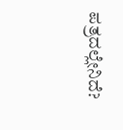ಪತ್ರದಲ್ಲೇನಿದೆ?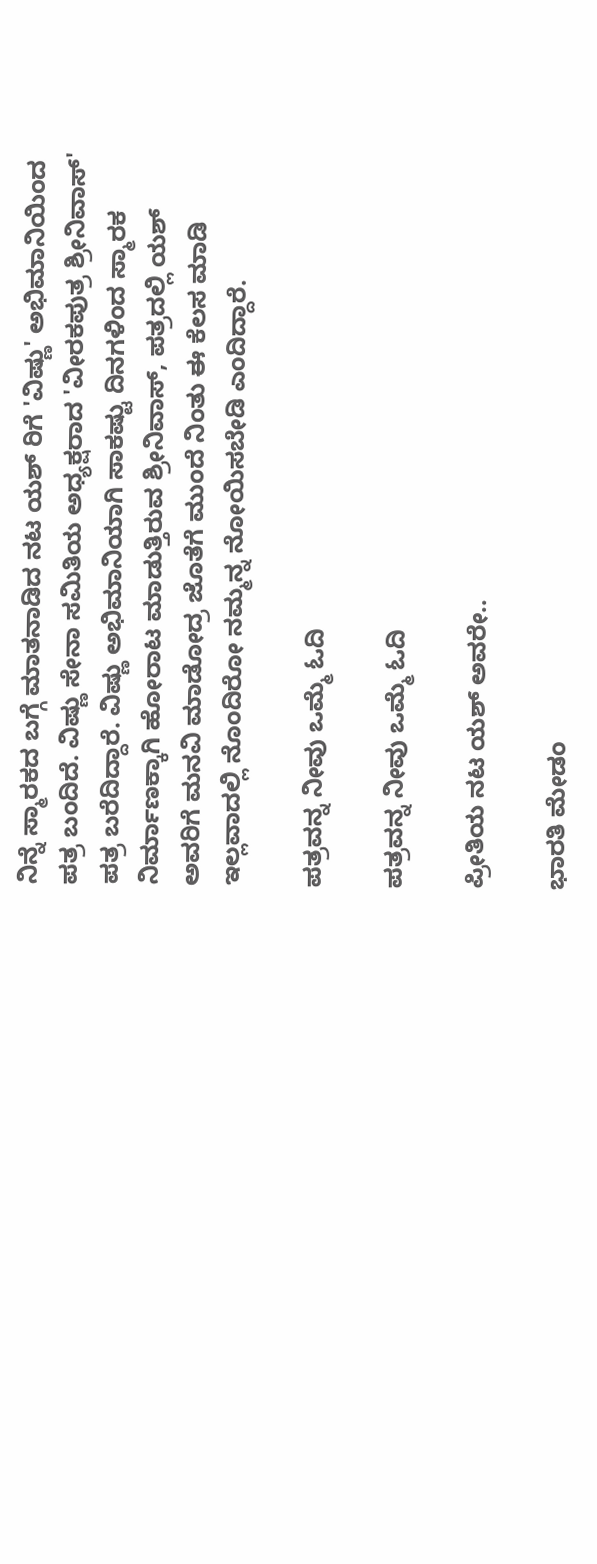ನಿನ್ನೆ ಸ್ಮಾರಕದ ಬಗ್ಗೆ ಮಾತನಾಡಿದ ನಟ ಯಶ್ ರಿಗೆ 'ವಿಷ್ಣು' ಅಭಿಮಾನಿಯಿಂದ ಪತ್ರ ಬಂದಿದೆ. ವಿಷ್ಣು ಸೇನಾ ಸಮಿತಿಯ ಅಧ್ಯಕ್ಷರಾದ 'ವೀರಕಪುತ್ರ ಶ್ರೀನಿವಾಸ್' ಪತ್ರ ಬರೆದಿದ್ದಾರೆ. ವಿಷ್ಣು ಅಭಿಮಾನಿಯಾಗಿ ಸಾಕಷ್ಟು ದಿನಗಳಿಂದ ಸ್ಮಾರಕ ನಿರ್ಮಾಣಕ್ಕಾಗಿ ಹೋರಾಟ ಮಾಡುತ್ತಿರುವ ಶ್ರೀನಿವಾಸ್, ಪತ್ರದಲ್ಲಿ ಯಶ್ ಅವರಿಗೆ ಮನವಿ ಮಾಡೋದ್ರ ಜೊತೆಗೆ ಮುಂದೆ ನಿಂತು ಈ ಕೆಲಸ ಮಾಡಿ ಇಲ್ಲವಾದಲ್ಲಿ ನೊಂದಿರೋ ನಮ್ಮನ್ನ ನೋಯಿಸಬೇಡಿ ಎಂದಿದ್ದಾರೆ.

ಪತ್ರವನ್ನ ನೀವು ಒಮ್ಮೆ ಓದಿ

ಪತ್ರವನ್ನ ನೀವು ಒಮ್ಮೆ ಓದಿ

ಪ್ರೀತಿಯ ನಟ ಯಶ್ ಅವರೇ..

ಭಾರತಿ ಮೇಡಂ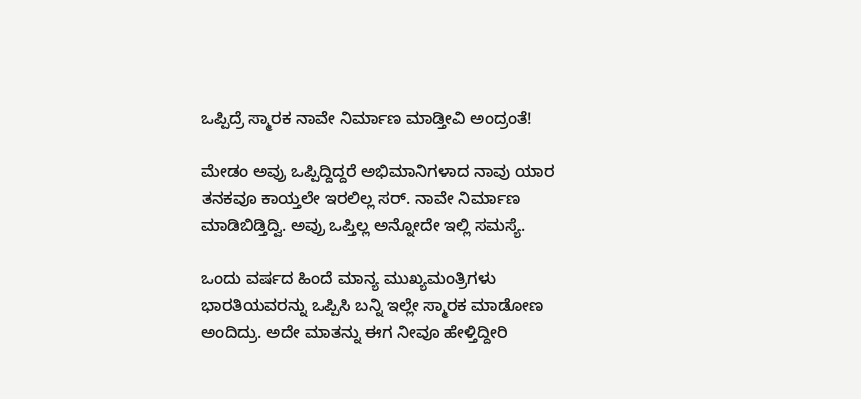ಒಪ್ಪಿದ್ರೆ ಸ್ಮಾರಕ ನಾವೇ ನಿರ್ಮಾಣ ಮಾಡ್ತೀವಿ ಅಂದ್ರಂತೆ!

ಮೇಡಂ ಅವ್ರು ಒಪ್ಪಿದ್ದಿದ್ದರೆ ಅಭಿಮಾನಿಗಳಾದ ನಾವು ಯಾರ ತನಕವೂ ಕಾಯ್ತಲೇ ಇರಲಿಲ್ಲ ಸರ್. ನಾವೇ ನಿರ್ಮಾಣ ಮಾಡಿಬಿಡ್ತಿದ್ವಿ. ಅವ್ರು ಒಪ್ತಿಲ್ಲ ಅನ್ನೋದೇ ಇಲ್ಲಿ ಸಮಸ್ಯೆ.

ಒಂದು ವರ್ಷದ ಹಿಂದೆ ಮಾನ್ಯ‌ ಮುಖ್ಯಮಂತ್ರಿಗಳು ಭಾರತಿಯವರನ್ನು ಒಪ್ಪಿಸಿ ಬನ್ನಿ ಇಲ್ಲೇ ಸ್ಮಾರಕ ಮಾಡೋಣ ಅಂದಿದ್ರು. ಅದೇ ಮಾತನ್ನು ಈಗ ನೀವೂ ಹೇಳ್ತಿದ್ದೀರಿ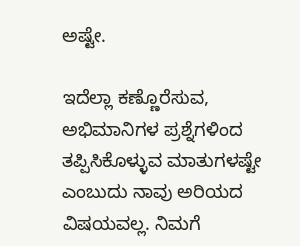ಅಷ್ಟೇ.

ಇದೆಲ್ಲಾ ಕಣ್ಣೊರೆಸುವ, ಅಭಿಮಾನಿಗಳ ಪ್ರಶ್ನೆಗಳಿಂದ ತಪ್ಪಿಸಿಕೊಳ್ಳುವ ಮಾತುಗಳಷ್ಟೇ ಎಂಬುದು ನಾವು ಅರಿಯದ ವಿಷಯವಲ್ಲ. ನಿಮಗೆ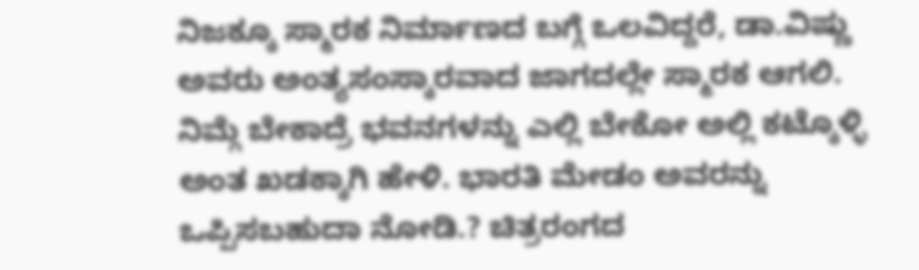ನಿಜಕ್ಕೂ ಸ್ಮಾರಕ ನಿರ್ಮಾಣದ ಬಗ್ಗೆ ಒಲವಿದ್ದರೆ, ಡಾ.ವಿಷ್ಣು ಅವರು ಅಂತ್ಯಸಂಸ್ಕಾರವಾದ ಜಾಗದಲ್ಲೇ ಸ್ಮಾರಕ ಆಗಲಿ. ನಿಮ್ಗೆ ಬೇಕಾದ್ರೆ ಭವನಗಳನ್ನು ಎಲ್ಲಿ ಬೇಕೋ ಅಲ್ಲಿ ಕಟ್ಕೊಳ್ಳಿ ಅಂತ ಖಡಕ್ಕಾಗಿ ಹೇಳಿ. ಭಾರತಿ ಮೇಡಂ ಅವರನ್ನು ಒಪ್ಪಿಸಬಹುದಾ ನೋಡಿ.? ಚಿತ್ರರಂಗದ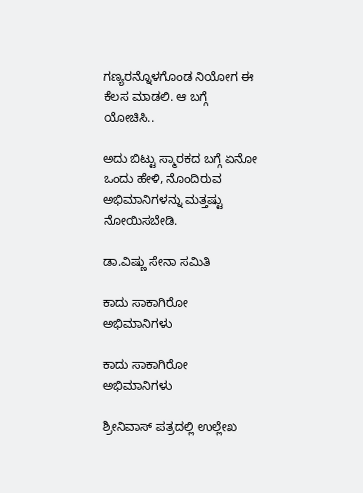ಗಣ್ಯರನ್ನೊಳಗೊಂಡ ನಿಯೋಗ ಈ ಕೆಲಸ ಮಾಡಲಿ. ಆ ಬಗ್ಗೆ ಯೋಚಿಸಿ..

ಅದು ಬಿಟ್ಟು ಸ್ಮಾರಕದ ಬಗ್ಗೆ ಏನೋ ಒಂದು ಹೇಳಿ, ನೊಂದಿರುವ ಅಭಿಮಾನಿಗಳನ್ನು ಮತ್ತಷ್ಟು ನೋಯಿಸಬೇಡಿ.

ಡಾ.ವಿಷ್ಣು ಸೇನಾ ಸಮಿತಿ

ಕಾದು ಸಾಕಾಗಿರೋ ಅಭಿಮಾನಿಗಳು

ಕಾದು ಸಾಕಾಗಿರೋ ಅಭಿಮಾನಿಗಳು

ಶ್ರೀನಿವಾಸ್ ಪತ್ರದಲ್ಲಿ ಉಲ್ಲೇಖ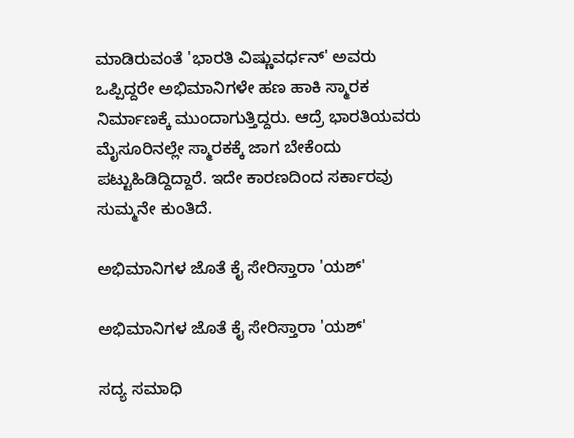ಮಾಡಿರುವಂತೆ 'ಭಾರತಿ ವಿಷ್ಣುವರ್ಧನ್' ಅವರು ಒಪ್ಪಿದ್ದರೇ ಅಭಿಮಾನಿಗಳೇ ಹಣ ಹಾಕಿ ಸ್ಮಾರಕ ನಿರ್ಮಾಣಕ್ಕೆ ಮುಂದಾಗುತ್ತಿದ್ದರು. ಆದ್ರೆ ಭಾರತಿಯವರು ಮೈಸೂರಿನಲ್ಲೇ ಸ್ಮಾರಕಕ್ಕೆ ಜಾಗ ಬೇಕೆಂದು ಪಟ್ಟುಹಿಡಿದ್ದಿದ್ದಾರೆ. ಇದೇ ಕಾರಣದಿಂದ ಸರ್ಕಾರವು ಸುಮ್ಮನೇ ಕುಂತಿದೆ.

ಅಭಿಮಾನಿಗಳ ಜೊತೆ ಕೈ ಸೇರಿಸ್ತಾರಾ 'ಯಶ್'

ಅಭಿಮಾನಿಗಳ ಜೊತೆ ಕೈ ಸೇರಿಸ್ತಾರಾ 'ಯಶ್'

ಸದ್ಯ ಸಮಾಧಿ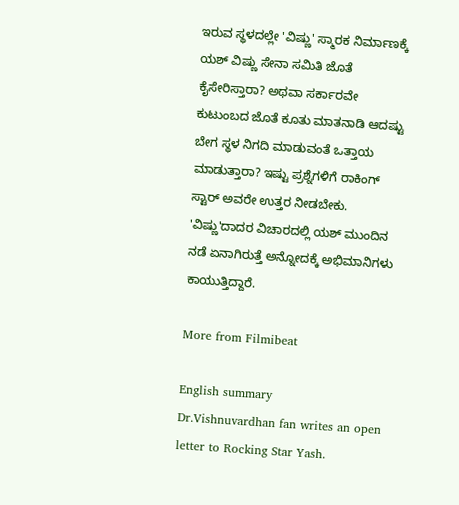ಇರುವ ಸ್ಥಳದಲ್ಲೇ 'ವಿಷ್ಣು' ಸ್ಮಾರಕ ನಿರ್ಮಾಣಕ್ಕೆ ಯಶ್ ವಿಷ್ಣು ಸೇನಾ ಸಮಿತಿ ಜೊತೆ ಕೈಸೇರಿಸ್ತಾರಾ? ಅಥವಾ ಸರ್ಕಾರವೇ ಕುಟುಂಬದ ಜೊತೆ ಕೂತು ಮಾತನಾಡಿ ಆದಷ್ಟು ಬೇಗ ಸ್ಥಳ ನಿಗದಿ ಮಾಡುವಂತೆ ಒತ್ತಾಯ ಮಾಡುತ್ತಾರಾ? ಇಷ್ಟು ಪ್ರಶ್ನೆಗಳಿಗೆ ರಾಕಿಂಗ್ ಸ್ಟಾರ್ ಅವರೇ ಉತ್ತರ ನೀಡಬೇಕು. 'ವಿಷ್ಣು'ದಾದರ ವಿಚಾರದಲ್ಲಿ ಯಶ್ ಮುಂದಿನ ನಡೆ ಏನಾಗಿರುತ್ತೆ ಅನ್ನೋದಕ್ಕೆ ಅಭಿಮಾನಿಗಳು ಕಾಯುತ್ತಿದ್ದಾರೆ.

More from Filmibeat

English summary
Dr.Vishnuvardhan fan writes an open letter to Rocking Star Yash.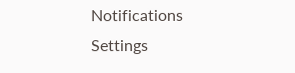Notifications
Settings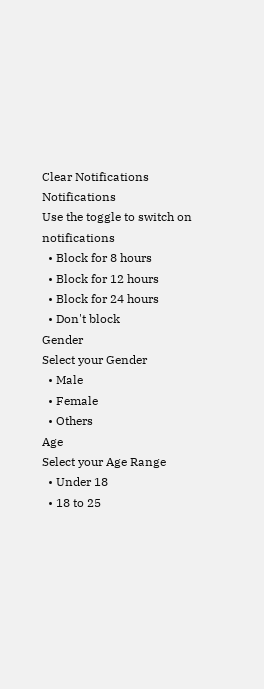Clear Notifications
Notifications
Use the toggle to switch on notifications
  • Block for 8 hours
  • Block for 12 hours
  • Block for 24 hours
  • Don't block
Gender
Select your Gender
  • Male
  • Female
  • Others
Age
Select your Age Range
  • Under 18
  • 18 to 25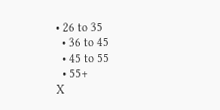• 26 to 35
  • 36 to 45
  • 45 to 55
  • 55+
X